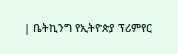| ቤትኪንግ የኢትዮጵያ ፕሪምየር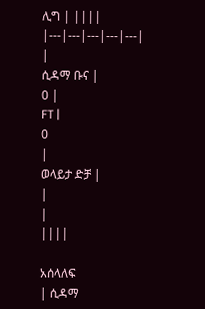ሊግ | ||||
|---|---|---|---|---|
|
ሲዳማ ቡና |
0 |
FT |
0
|
ወላይታ ድቻ |
|
|
||||

አሰላለፍ
| ሲዳማ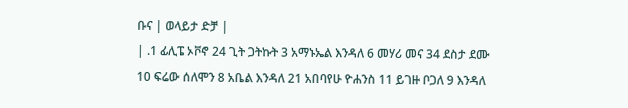ቡና | ወላይታ ድቻ |
| .1 ፊሊፔ ኦቮኖ 24 ጊት ጋትኩት 3 አማኑኤል እንዳለ 6 መሃሪ መና 34 ደስታ ደሙ 10 ፍሬው ሰለሞን 8 አቤል እንዳለ 21 አበባየሁ ዮሐንስ 11 ይገዙ ቦጋለ 9 እንዳለ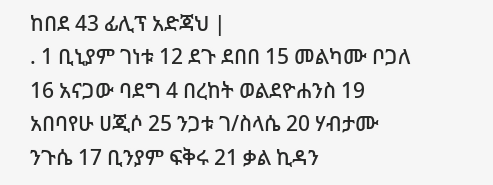ከበደ 43 ፊሊፕ አድጃህ |
. 1 ቢኒያም ገነቱ 12 ደጉ ደበበ 15 መልካሙ ቦጋለ 16 አናጋው ባደግ 4 በረከት ወልደዮሐንስ 19 አበባየሁ ሀጂሶ 25 ንጋቱ ገ/ስላሴ 20 ሃብታሙ ንጉሴ 17 ቢንያም ፍቅሩ 21 ቃል ኪዳን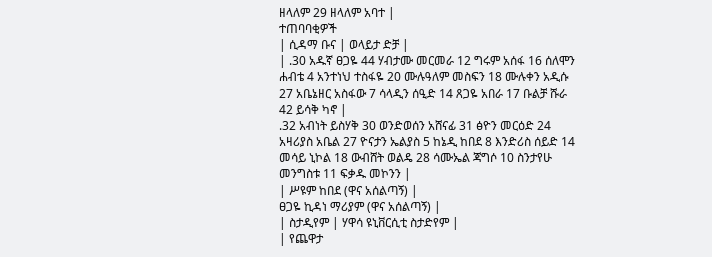ዘላለም 29 ዘላለም አባተ |
ተጠባባቂዎች
| ሲዳማ ቡና | ወላይታ ድቻ |
| .30 አዱኛ ፀጋዬ 44 ሃብታሙ መርመራ 12 ግሩም አሰፋ 16 ሰለሞን ሐብቴ 4 አንተነህ ተስፋዬ 20 ሙሉዓለም መስፍን 18 ሙሉቀን አዲሱ 27 አቤኔዘር አስፋው 7 ሳላዲን ሰዒድ 14 ጸጋዬ አበራ 17 ቡልቻ ሹራ 42 ይሳቅ ካኖ |
.32 አብነት ይስሃቅ 30 ወንድወሰን አሸናፊ 31 ፅዮን መርዕድ 24 አዛሪያስ አቤል 27 ዮናታን ኤልያስ 5 ከኔዲ ከበደ 8 እንድሪስ ሰይድ 14 መሳይ ኒኮል 18 ውብሸት ወልዴ 28 ሳሙኤል ጃግሶ 10 ስንታየሁ መንግስቱ 11 ፍቃዱ መኮንን |
| ሥዩም ከበደ (ዋና አሰልጣኝ) |
ፀጋዬ ኪዳነ ማሪያም (ዋና አሰልጣኝ) |
| ስታዲየም | ሃዋሳ ዩኒቨርሲቲ ስታድየም |
| የጨዋታ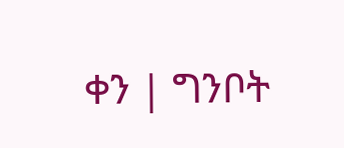ቀን | ግንቦት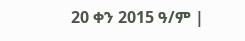20 ቀን 2015 ዓ/ም |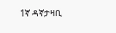1ኛ ዳኛታዛቢ